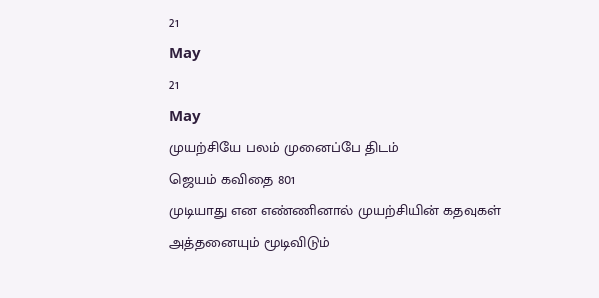21
May
21
May
முயற்சியே பலம் முனைப்பே திடம்
ஜெயம் கவிதை 801
முடியாது என எண்ணினால் முயற்சியின் கதவுகள் அத்தனையும் மூடிவிடும்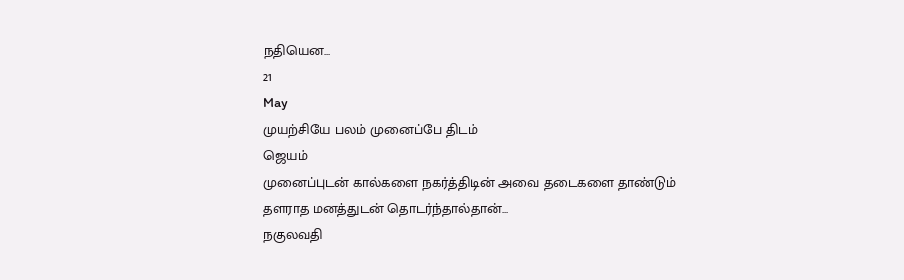நதியென...
21
May
முயற்சியே பலம் முனைப்பே திடம்
ஜெயம்
முனைப்புடன் கால்களை நகர்த்திடின் அவை தடைகளை தாண்டும்
தளராத மனத்துடன் தொடர்ந்தால்தான்...
நகுலவதி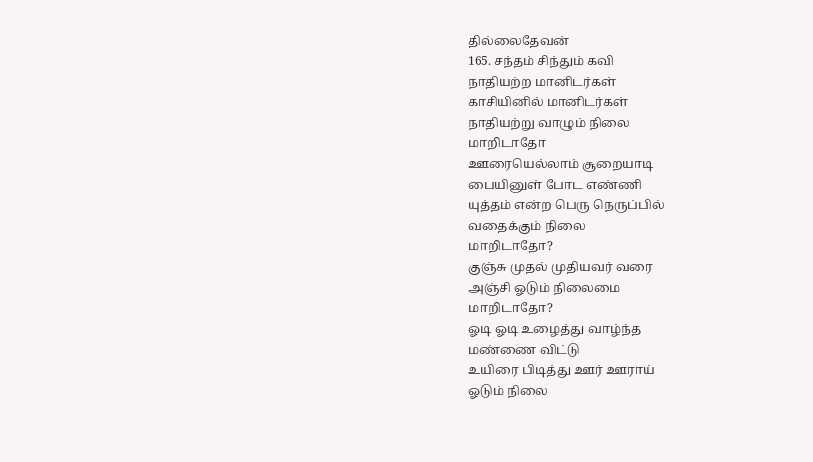தில்லைதேவன்
165. சந்தம் சிந்தும் கவி
நாதியற்ற மானிடர்கள்
காசியினில் மானிடர்கள்
நாதியற்று வாழும் நிலை
மாறிடாதோ
ஊரையெல்லாம் சூறையாடி
பையினுள் போட எண்ணி
யுத்தம் என்ற பெரு நெருப்பில்
வதைக்கும் நிலை
மாறிடாதோ?
குஞ்சு முதல் முதியவர் வரை
அஞ்சி ஓடும் நிலைமை
மாறிடாதோ?
ஓடி ஓடி உழைத்து வாழ்ந்த
மண்ணை விட்டு
உயிரை பிடித்து ஊர் ஊராய்
ஓடும் நிலை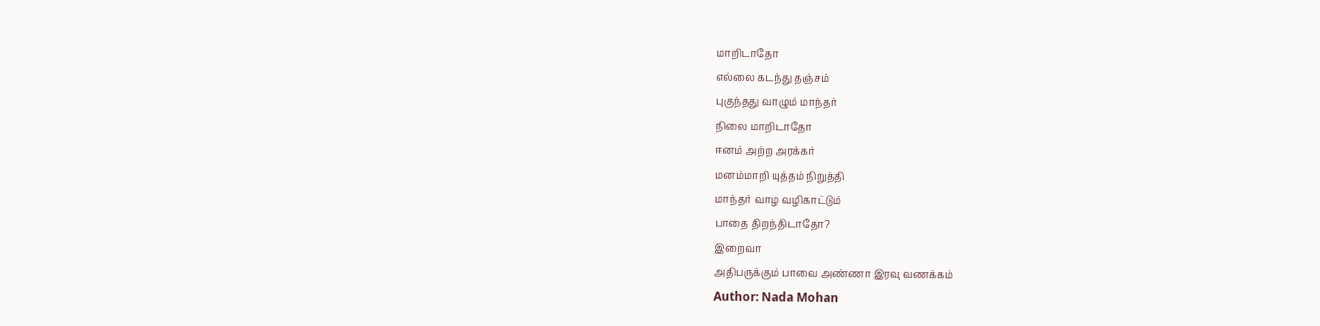மாறிடாதோ
எல்லை கடந்து தஞ்சம்
புகுந்தது வாழும் மாந்தர்
நிலை மாறிடாதோ
ஈனம் அற்ற அரக்கர்
மனம்மாறி யுத்தம் நிறுத்தி
மாந்தர் வாழ வழிகாட்டும்
பாதை திறந்திடாதோ?
இறைவா
அதிபருக்கும் பாவை அண்ணா இரவு வணக்கம்
Author: Nada Mohan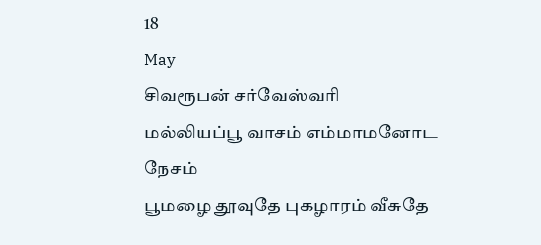18
May
சிவரூபன் சர்வேஸ்வரி
மல்லியப்பூ வாசம் எம்மாமனோட நேசம்
பூமழை தூவுதே புகழாரம் வீசுதே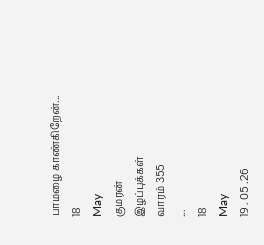பாமழை காண்கிறேன்...
18
May
குமரன்
இழப்புக்கள்
வாரம் 355
...
18
May
19 . 05 .26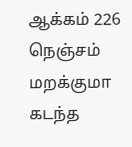ஆக்கம் 226
நெஞ்சம் மறக்குமா
கடந்த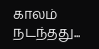காலம் நடந்தது...